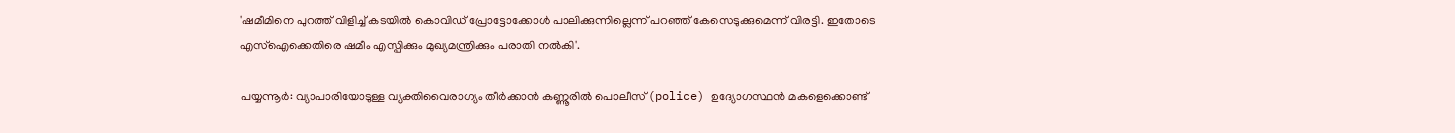'ഷമീമിനെ പുറത്ത് വിളിച്ച് കടയിൽ കൊവിഡ് പ്രോട്ടോക്കോൾ പാലിക്കുന്നില്ലെന്ന് പറഞ്ഞ് കേസെടുക്കുമെന്ന് വിരട്ടി. ഇതോടെ എസ്ഐക്കെതിരെ ഷമീം എസ്പിക്കും മുഖ്യമന്ത്രിക്കും പരാതി നൽകി'.

പയ്യന്നൂര്‍: വ്യാപാരിയോടുള്ള വ്യക്തിവൈരാഗ്യം തീർക്കാൻ കണ്ണൂരിൽ പൊലീസ് (police) ഉദ്യോഗസ്ഥൻ മകളെക്കൊണ്ട്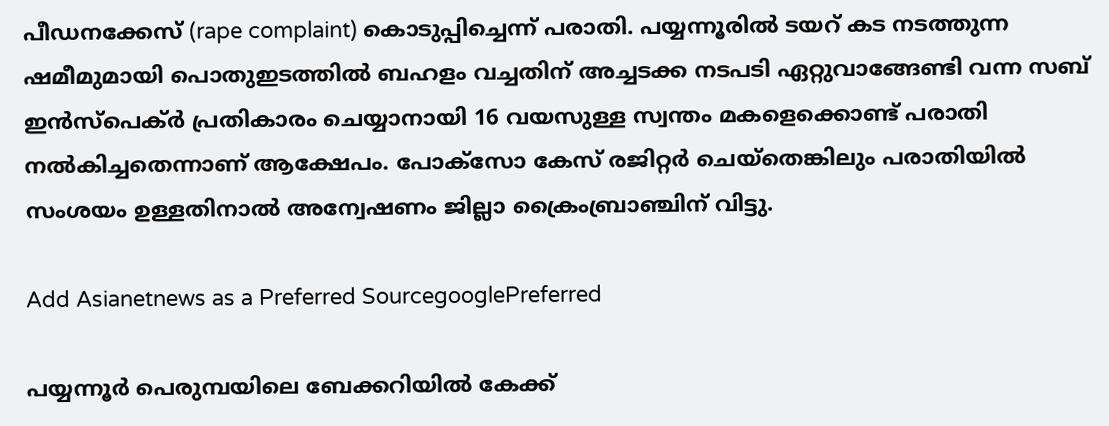പീഡനക്കേസ് (rape complaint) കൊടുപ്പിച്ചെന്ന് പരാതി. പയ്യന്നൂരിൽ ടയറ് കട നടത്തുന്ന ഷമീമുമായി പൊതുഇടത്തിൽ ബഹളം വച്ചതിന് അച്ചടക്ക നടപടി ഏറ്റുവാങ്ങേണ്ടി വന്ന സബ് ഇൻസ്പെക്ർ പ്രതികാരം ചെയ്യാനായി 16 വയസുള്ള സ്വന്തം മകളെക്കൊണ്ട് പരാതി നൽകിച്ചതെന്നാണ് ആക്ഷേപം. പോക്സോ കേസ് രജിറ്റർ ചെയ്തെങ്കിലും പരാതിയിൽ സംശയം ഉള്ളതിനാൽ അന്വേഷണം ജില്ലാ ക്രൈംബ്രാ‌ഞ്ചിന് വിട്ടു.

Add Asianetnews as a Preferred SourcegooglePreferred

പയ്യന്നൂർ പെരുമ്പയിലെ ബേക്കറിയിൽ കേക്ക്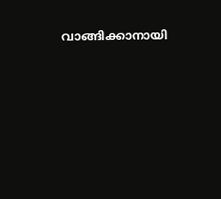വാങ്ങിക്കാനായി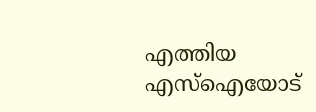എത്തിയ എസ്ഐയോട്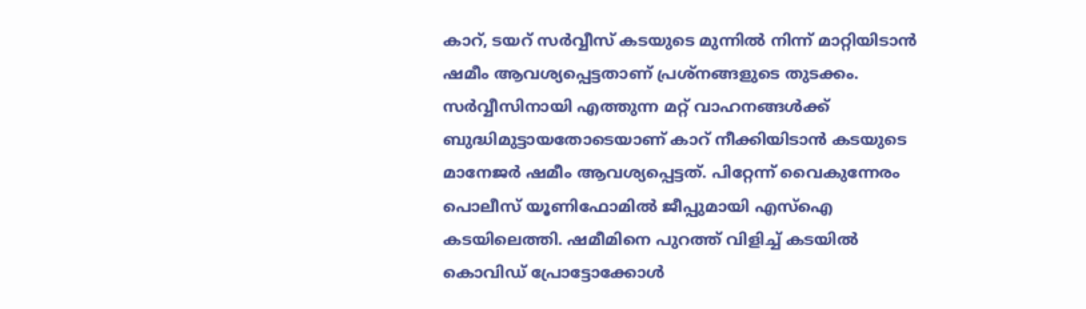കാറ്, ടയറ് സർവ്വീസ് കടയുടെ മുന്നിൽ നിന്ന് മാറ്റിയിടാന്‍ ഷമീം ആവശ്യപ്പെട്ടതാണ് പ്രശ്നങ്ങളുടെ തുടക്കം. സ‍ർവ്വീസിനായി എത്തുന്ന മറ്റ് വാഹനങ്ങൾക്ക് ബുദ്ധിമുട്ടായതോടെയാണ് കാറ് നീക്കിയിടാൻ കടയുടെ മാനേജർ ഷമീം ആവശ്യപ്പെട്ടത്. പിറ്റേന്ന് വൈകുന്നേരം പൊലീസ് യൂണിഫോമിൽ ജീപ്പുമായി എസ്ഐ കടയിലെത്തി. ഷമീമിനെ പുറത്ത് വിളിച്ച് കടയിൽ കൊവിഡ് പ്രോട്ടോക്കോൾ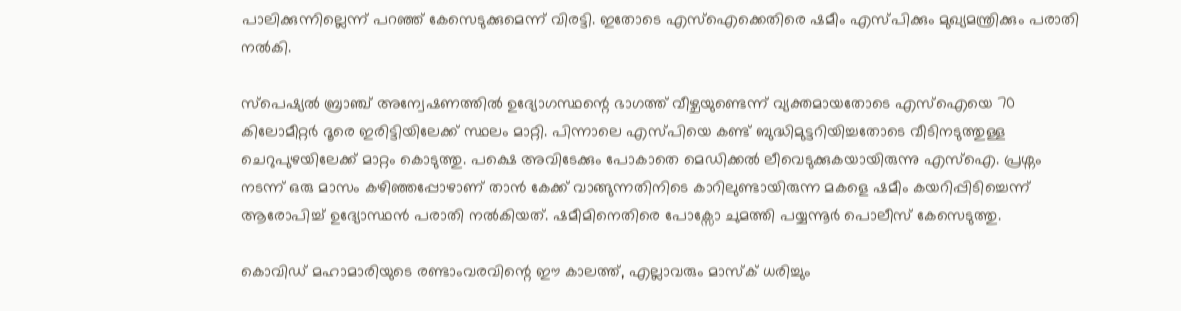പാലിക്കുന്നില്ലെന്ന് പറഞ്ഞ് കേസെടുക്കുമെന്ന് വിരട്ടി. ഇതോടെ എസ്ഐക്കെതിരെ ഷമീം എസ്പിക്കും മുഖ്യമന്ത്രിക്കും പരാതി നൽകി.

സ്പെഷ്യൽ ബ്രാഞ്ച് അന്വേഷണത്തിൽ ഉദ്യോഗസ്ഥന്റെ ഭാഗത്ത് വീഴ്ചയുണ്ടെന്ന് വ്യക്തമായതോടെ എസ്ഐയെ 70 കിലോമീറ്റർ ദൂരെ ഇരിട്ടിയിലേക്ക് സ്ഥലം മാറ്റി. പിന്നാലെ എസ്പിയെ കണ്ട് ബുദ്ധിമുട്ടറിയിച്ചതോടെ വീടിനടുത്തുള്ള ചെറുപുഴയിലേക്ക് മാറ്റം കൊടുത്തു. പക്ഷെ അവിടേക്കും പോകാതെ മെഡിക്കൽ ലീവെടുക്കുകയായിരുന്നു എസ്ഐ. പ്രശ്നം നടന്ന് ഒരു മാസം കഴിഞ്ഞപ്പോഴാണ് താൻ കേക്ക് വാങ്ങുന്നതിനിടെ കാറിലുണ്ടായിരുന്ന മകളെ ഷമീം കയറിപ്പിടിച്ചെന്ന് ആരോപിച്ച് ഉദ്യോസ്ഥൻ പരാതി നൽകിയത്. ഷമീമിനെതിരെ പോക്സോ ചുമത്തി പയ്യന്നൂർ പൊലീസ് കേസെടുത്തു.

കൊവിഡ് മഹാമാരിയുടെ രണ്ടാംവരവിന്റെ ഈ കാലത്ത്, എല്ലാവരും മാസ്‌ക് ധരിച്ചും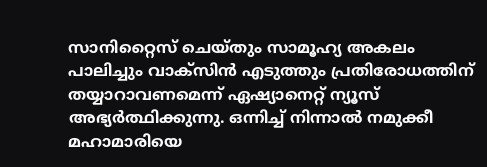സാനിറ്റൈസ് ചെയ്തും സാമൂഹ്യ അകലം പാലിച്ചും വാക്‌സിൻ എടുത്തും പ്രതിരോധത്തിന് തയ്യാറാവണമെന്ന് ഏഷ്യാനെറ്റ് ന്യൂസ് അഭ്യർത്ഥിക്കുന്നു. ഒന്നിച്ച് നിന്നാൽ നമുക്കീ മഹാമാരിയെ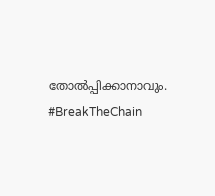തോൽപ്പിക്കാനാവും. #BreakTheChain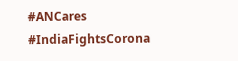#ANCares #IndiaFightsCorona